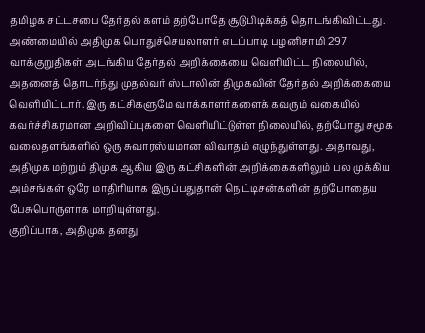தமிழக சட்டசபை தேர்தல் களம் தற்போதே சூடுபிடிக்கத் தொடங்கிவிட்டது. அண்மையில் அதிமுக பொதுச்செயலாளர் எடப்பாடி பழனிசாமி 297 வாக்குறுதிகள் அடங்கிய தேர்தல் அறிக்கையை வெளியிட்ட நிலையில், அதனைத் தொடர்ந்து முதல்வர் ஸ்டாலின் திமுகவின் தேர்தல் அறிக்கையை வெளியிட்டார். இரு கட்சிகளுமே வாக்காளர்களைக் கவரும் வகையில் கவர்ச்சிகரமான அறிவிப்புகளை வெளியிட்டுள்ள நிலையில், தற்போது சமூக வலைதளங்களில் ஒரு சுவாரஸ்யமான விவாதம் எழுந்துள்ளது. அதாவது, அதிமுக மற்றும் திமுக ஆகிய இரு கட்சிகளின் அறிக்கைகளிலும் பல முக்கிய அம்சங்கள் ஒரே மாதிரியாக இருப்பதுதான் நெட்டிசன்களின் தற்போதைய பேசுபொருளாக மாறியுள்ளது.
குறிப்பாக, அதிமுக தனது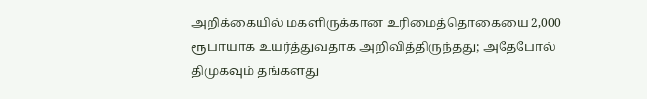அறிக்கையில் மகளிருக்கான உரிமைத்தொகையை 2,000 ரூபாயாக உயர்த்துவதாக அறிவித்திருந்தது; அதேபோல் திமுகவும் தங்களது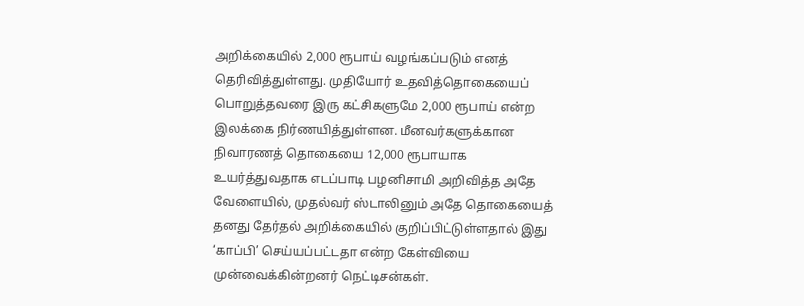அறிக்கையில் 2,000 ரூபாய் வழங்கப்படும் எனத் தெரிவித்துள்ளது. முதியோர் உதவித்தொகையைப் பொறுத்தவரை இரு கட்சிகளுமே 2,000 ரூபாய் என்ற இலக்கை நிர்ணயித்துள்ளன. மீனவர்களுக்கான நிவாரணத் தொகையை 12,000 ரூபாயாக உயர்த்துவதாக எடப்பாடி பழனிசாமி அறிவித்த அதே வேளையில், முதல்வர் ஸ்டாலினும் அதே தொகையைத் தனது தேர்தல் அறிக்கையில் குறிப்பிட்டுள்ளதால் இது ‘காப்பி’ செய்யப்பட்டதா என்ற கேள்வியை முன்வைக்கின்றனர் நெட்டிசன்கள்.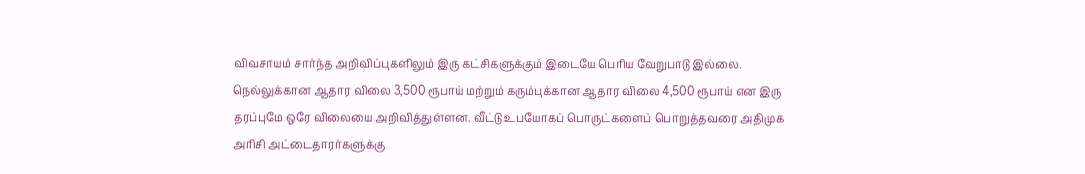விவசாயம் சார்ந்த அறிவிப்புகளிலும் இரு கட்சிகளுக்கும் இடையே பெரிய வேறுபாடு இல்லை. நெல்லுக்கான ஆதார விலை 3,500 ரூபாய் மற்றும் கரும்புக்கான ஆதார விலை 4,500 ரூபாய் என இரு தரப்புமே ஒரே விலையை அறிவித்துள்ளன. வீட்டு உபயோகப் பொருட்களைப் பொறுத்தவரை அதிமுக அரிசி அட்டைதாரர்களுக்கு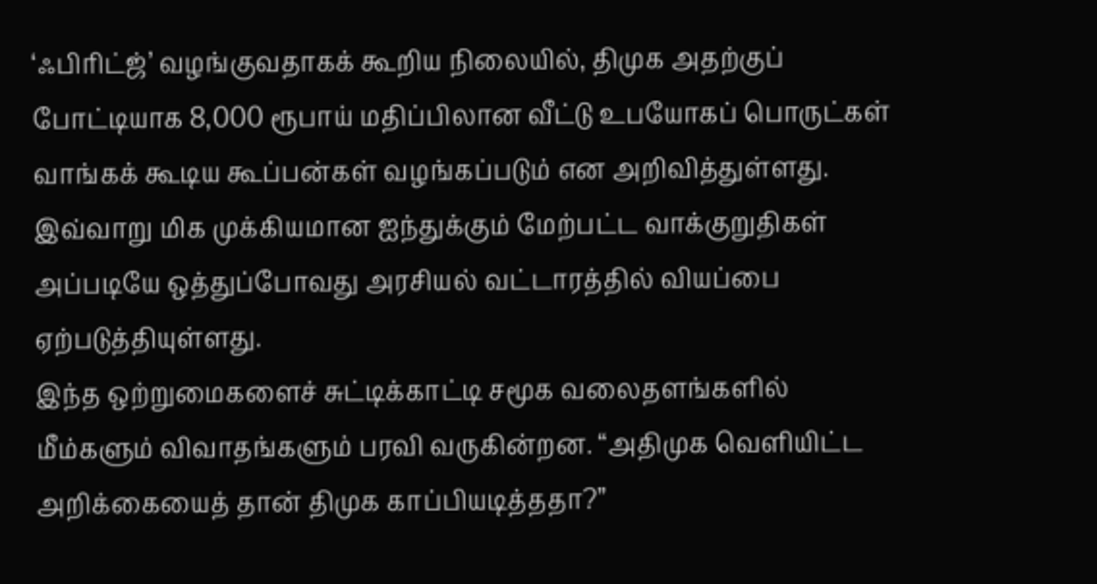‘ஃபிரிட்ஜ்’ வழங்குவதாகக் கூறிய நிலையில், திமுக அதற்குப் போட்டியாக 8,000 ரூபாய் மதிப்பிலான வீட்டு உபயோகப் பொருட்கள் வாங்கக் கூடிய கூப்பன்கள் வழங்கப்படும் என அறிவித்துள்ளது. இவ்வாறு மிக முக்கியமான ஐந்துக்கும் மேற்பட்ட வாக்குறுதிகள் அப்படியே ஒத்துப்போவது அரசியல் வட்டாரத்தில் வியப்பை ஏற்படுத்தியுள்ளது.
இந்த ஒற்றுமைகளைச் சுட்டிக்காட்டி சமூக வலைதளங்களில் மீம்களும் விவாதங்களும் பரவி வருகின்றன. “அதிமுக வெளியிட்ட அறிக்கையைத் தான் திமுக காப்பியடித்ததா?”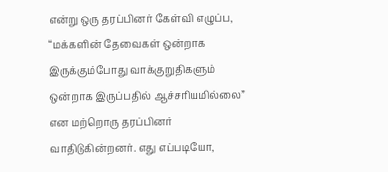என்று ஒரு தரப்பினர் கேள்வி எழுப்ப, “மக்களின் தேவைகள் ஒன்றாக இருக்கும்போது வாக்குறுதிகளும் ஒன்றாக இருப்பதில் ஆச்சரியமில்லை” என மற்றொரு தரப்பினர் வாதிடுகின்றனர். எது எப்படியோ,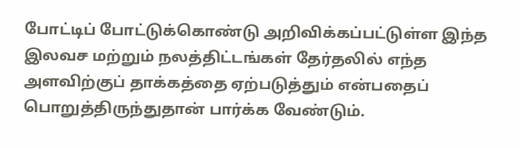போட்டிப் போட்டுக்கொண்டு அறிவிக்கப்பட்டுள்ள இந்த இலவச மற்றும் நலத்திட்டங்கள் தேர்தலில் எந்த அளவிற்குப் தாக்கத்தை ஏற்படுத்தும் என்பதைப் பொறுத்திருந்துதான் பார்க்க வேண்டும்.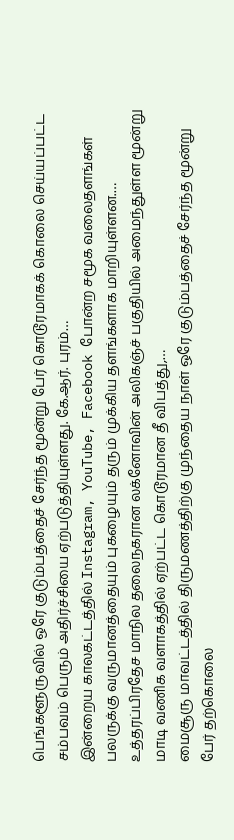பெங்களூருவில் ஒரே குடும்பத்தைச் சேர்ந்த மூன்று பேர் கொடூரமாகக் கொலை செய்யப்பட்ட சம்பவம் பெரும் அதிர்ச்சியை ஏற்படுத்தியுள்ளது. கே.ஆர். புரம்…
இன்றைய காலகட்டத்தில் Instagram, YouTube, Facebook போன்ற சமூக வலைதளங்கள் பலருக்கு வருமானத்தையும் புகழையும் தரும் முக்கிய தளங்களாக மாறியுள்ளன.…
உத்தரப்பிரதேச மாநில தலைநகரான லக்னோவின் அலிகஞ்ச் பகுதியில் அமைந்துள்ள மூன்று மாடி வணிக வளாகத்தில் ஏற்பட்ட கொடூரமான தீ விபத்து,…
மைசூரு மாவட்டத்தில் திருமணத்திற்கு முந்தைய நாள் ஒரே குடும்பத்தைச் சேர்ந்த மூன்று பேர் தற்கொலை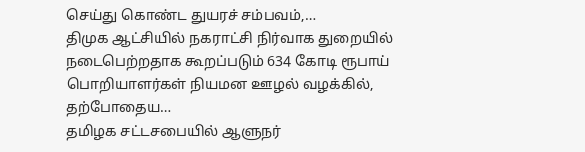செய்து கொண்ட துயரச் சம்பவம்,…
திமுக ஆட்சியில் நகராட்சி நிர்வாக துறையில் நடைபெற்றதாக கூறப்படும் 634 கோடி ரூபாய் பொறியாளர்கள் நியமன ஊழல் வழக்கில், தற்போதைய…
தமிழக சட்டசபையில் ஆளுநர்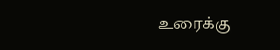உரைக்கு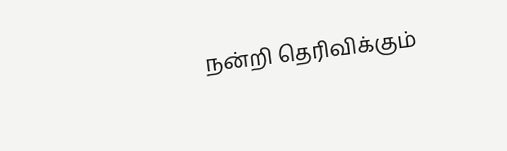நன்றி தெரிவிக்கும்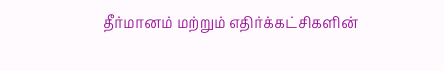தீர்மானம் மற்றும் எதிர்க்கட்சிகளின்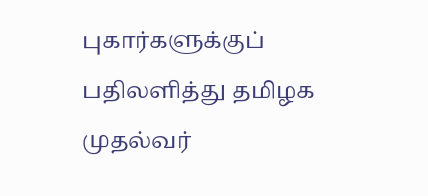புகார்களுக்குப் பதிலளித்து தமிழக முதல்வர்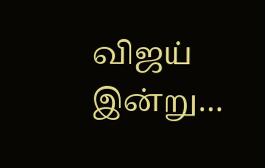விஜய் இன்று…